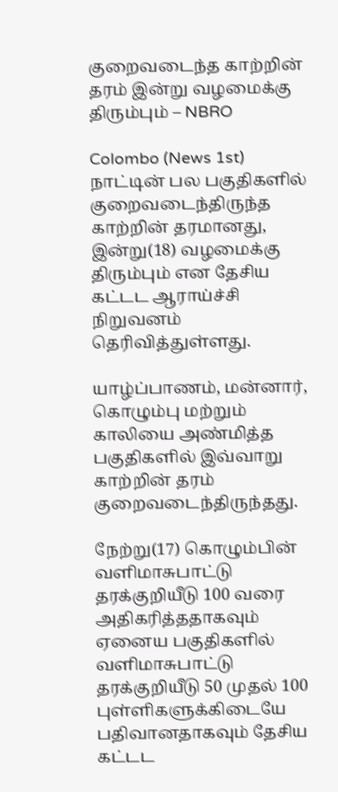குறைவடைந்த காற்றின் தரம் இன்று வழமைக்கு திரும்பும் – NBRO

Colombo (News 1st) நாட்டின் பல பகுதிகளில் குறைவடைந்திருந்த காற்றின் தரமானது, இன்று(18) வழமைக்கு திரும்பும் என தேசிய கட்டட ஆராய்ச்சி நிறுவனம் தெரிவித்துள்ளது.

யாழ்ப்பாணம், மன்னார், கொழும்பு மற்றும் காலியை அண்மித்த பகுதிகளில் இவ்வாறு காற்றின் தரம் குறைவடைந்திருந்தது.

நேற்று(17) கொழும்பின் வளிமாசுபாட்டு தரக்குறியீடு 100 வரை அதிகரித்ததாகவும் ஏனைய பகுதிகளில் வளிமாசுபாட்டு தரக்குறியீடு 50 முதல் 100 புள்ளிகளுக்கிடையே பதிவானதாகவும் தேசிய கட்டட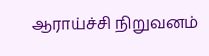ஆராய்ச்சி நிறுவனம்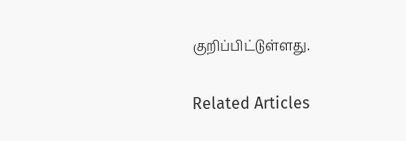குறிப்பிட்டுள்ளது.

Related Articles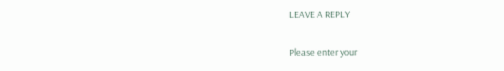LEAVE A REPLY

Please enter your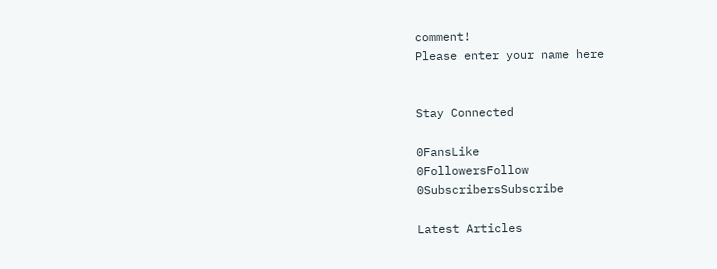comment!
Please enter your name here


Stay Connected

0FansLike
0FollowersFollow
0SubscribersSubscribe

Latest Articles